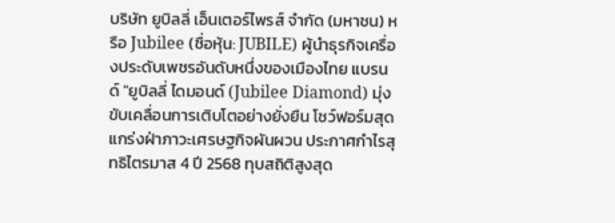บริษัท ยูบิลลี่ เอ็นเตอร์ไพรส์ จำกัด (มหาชน) หรือ Jubilee (ชื่อหุ้น: JUBILE) ผู้นำธุรกิจเครื่องประดับเพชรอันดับหนึ่งของเมืองไทย แบรนด์ "ยูบิลลี่ ไดมอนด์ (Jubilee Diamond) มุ่งขับเคลื่อนการเติบโตอย่างยั่งยืน โชว์ฟอร์มสุดแกร่งฝ่าภาวะเศรษฐกิจผันผวน ประกาศกำไรสุทธิไตรมาส 4 ปี 2568 ทุบสถิติสูงสุด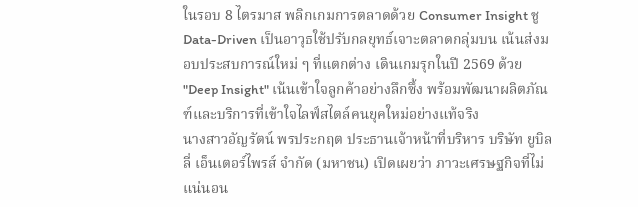ในรอบ 8 ไตรมาส พลิกเกมการตลาดด้วย Consumer Insight ชู Data-Driven เป็นอาวุธใช้ปรับกลยุทธ์เจาะตลาดกลุ่มบน เน้นส่งมอบประสบการณ์ใหม่ ๆ ที่แตกต่าง เดินเกมรุกในปี 2569 ด้วย "Deep Insight" เน้นเข้าใจลูกค้าอย่างลึกซึ้ง พร้อมพัฒนาผลิตภัณฑ์และบริการที่เข้าใจไลฟ์สไตล์คนยุคใหม่อย่างแท้จริง
นางสาวอัญรัตน์ พรประกฤต ประธานเจ้าหน้าที่บริหาร บริษัท ยูบิลลี่ เอ็นเตอร์ไพรส์ จำกัด (มหาชน) เปิดเผยว่า ภาวะเศรษฐกิจที่ไม่แน่นอน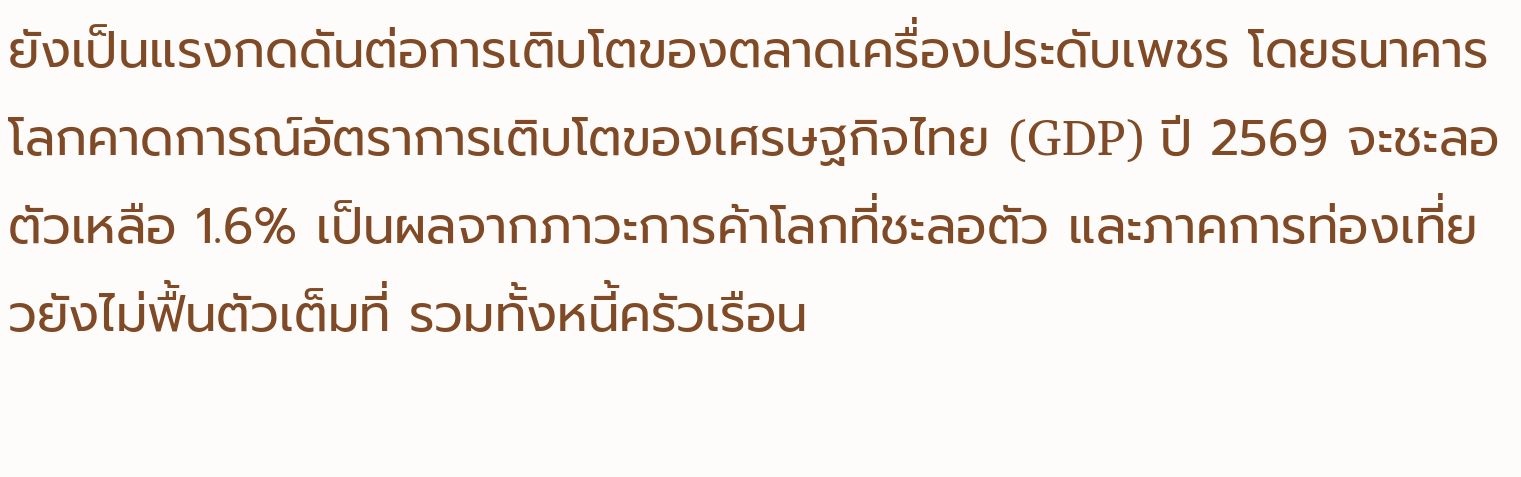ยังเป็นแรงกดดันต่อการเติบโตของตลาดเครื่องประดับเพชร โดยธนาคารโลกคาดการณ์อัตราการเติบโตของเศรษฐกิจไทย (GDP) ปี 2569 จะชะลอตัวเหลือ 1.6% เป็นผลจากภาวะการค้าโลกที่ชะลอตัว และภาคการท่องเที่ยวยังไม่ฟื้นตัวเต็มที่ รวมทั้งหนี้ครัวเรือน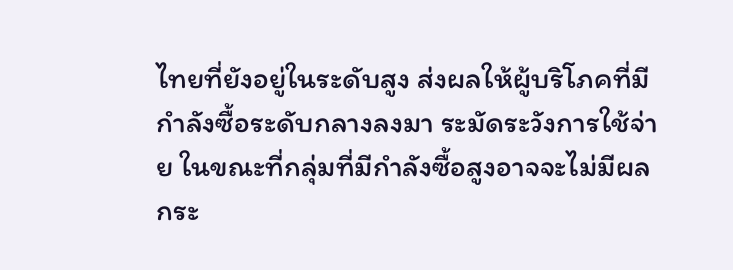ไทยที่ยังอยู่ในระดับสูง ส่งผลให้ผู้บริโภคที่มีกำลังซื้อระดับกลางลงมา ระมัดระวังการใช้จ่าย ในขณะที่กลุ่มที่มีกำลังซื้อสูงอาจจะไม่มีผลกระ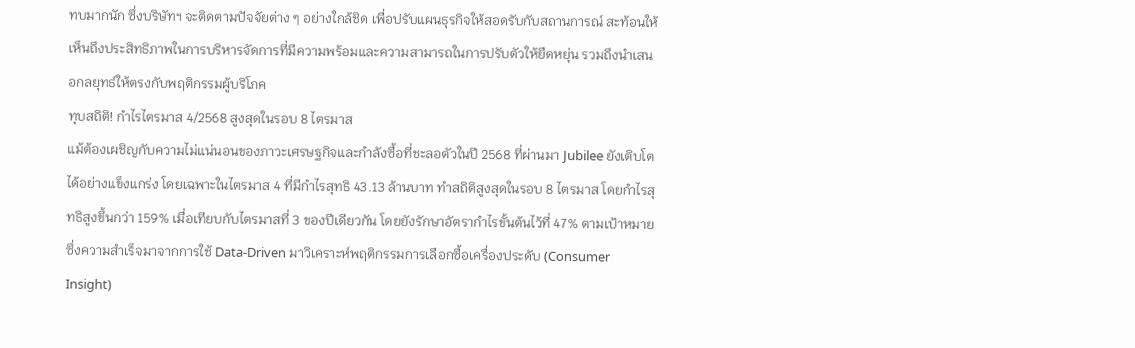ทบมากนัก ซึ่งบริษัทฯ จะติดตามปัจจัยต่าง ๆ อย่างใกล้ชิด เพื่อปรับแผนธุรกิจให้สอดรับกับสถานการณ์ สะท้อนให้เห็นถึงประสิทธิภาพในการบริหารจัดการที่มีความพร้อมและความสามารถในการปรับตัวให้ยืดหยุ่น รวมถึงนำเสนอกลยุทธ์ให้ตรงกับพฤติกรรมผู้บริโภค
ทุบสถิติ! กำไรไตรมาส 4/2568 สูงสุดในรอบ 8 ไตรมาส
แม้ต้องเผชิญกับความไม่แน่นอนของภาวะเศรษฐกิจและกำลังซื้อที่ชะลอตัวในปี 2568 ที่ผ่านมา Jubilee ยังเติบโตได้อย่างแข็งแกร่ง โดยเฉพาะในไตรมาส 4 ที่มีกำไรสุทธิ 43.13 ล้านบาท ทำสถิติสูงสุดในรอบ 8 ไตรมาส โดยกำไรสุทธิสูงขึ้นกว่า 159% เมื่อเทียบกับไตรมาสที่ 3 ของปีเดียวกัน โดยยังรักษาอัตรากำไรขั้นต้นไว้ที่ 47% ตามเป้าหมาย ซึ่งความสำเร็จมาจากการใช้ Data-Driven มาวิเคราะห์พฤติกรรมการเลือกซื้อเครื่องประดับ (Consumer Insight)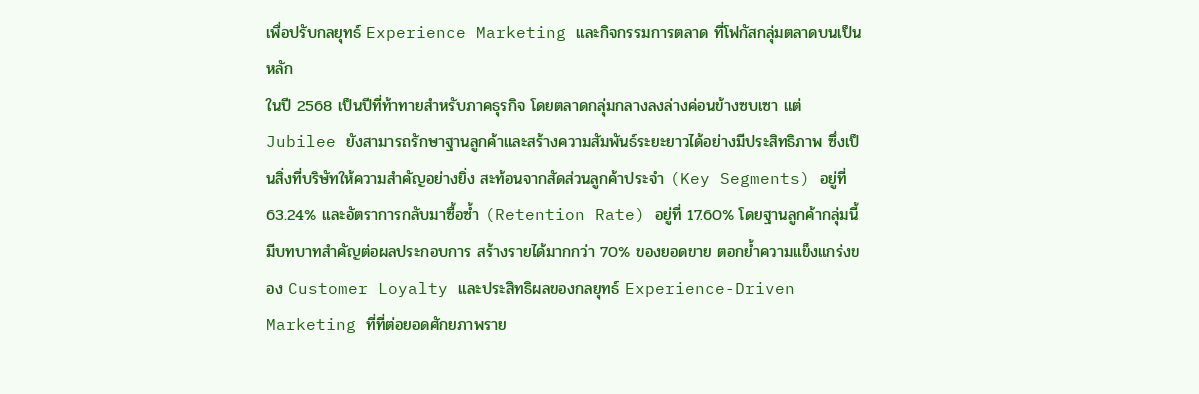เพื่อปรับกลยุทธ์ Experience Marketing และกิจกรรมการตลาด ที่โฟกัสกลุ่มตลาดบนเป็นหลัก
ในปี 2568 เป็นปีที่ท้าทายสำหรับภาคธุรกิจ โดยตลาดกลุ่มกลางลงล่างค่อนข้างซบเซา แต่ Jubilee ยังสามารถรักษาฐานลูกค้าและสร้างความสัมพันธ์ระยะยาวได้อย่างมีประสิทธิภาพ ซึ่งเป็นสิ่งที่บริษัทให้ความสำคัญอย่างยิ่ง สะท้อนจากสัดส่วนลูกค้าประจำ (Key Segments) อยู่ที่ 63.24% และอัตราการกลับมาซื้อซ้ำ (Retention Rate) อยู่ที่ 17.60% โดยฐานลูกค้ากลุ่มนี้มีบทบาทสำคัญต่อผลประกอบการ สร้างรายได้มากกว่า 70% ของยอดขาย ตอกย้ำความแข็งแกร่งของ Customer Loyalty และประสิทธิผลของกลยุทธ์ Experience-Driven Marketing ที่ที่ต่อยอดศักยภาพราย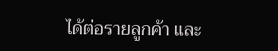ได้ต่อรายลูกค้า และ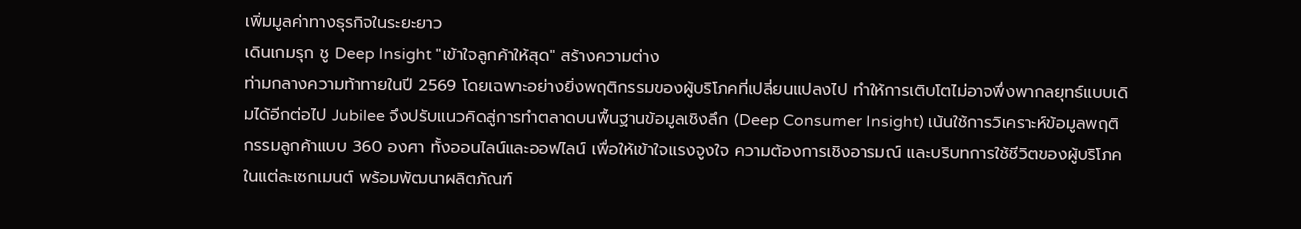เพิ่มมูลค่าทางธุรกิจในระยะยาว
เดินเกมรุก ชู Deep Insight "เข้าใจลูกค้าให้สุด" สร้างความต่าง
ท่ามกลางความท้าทายในปี 2569 โดยเฉพาะอย่างยิ่งพฤติกรรมของผู้บริโภคที่เปลี่ยนแปลงไป ทำให้การเติบโตไม่อาจพึ่งพากลยุทธ์แบบเดิมได้อีกต่อไป Jubilee จึงปรับแนวคิดสู่การทำตลาดบนพื้นฐานข้อมูลเชิงลึก (Deep Consumer Insight) เน้นใช้การวิเคราะห์ข้อมูลพฤติกรรมลูกค้าแบบ 360 องศา ทั้งออนไลน์และออฟไลน์ เพื่อให้เข้าใจแรงจูงใจ ความต้องการเชิงอารมณ์ และบริบทการใช้ชีวิตของผู้บริโภคในแต่ละเซกเมนต์ พร้อมพัฒนาผลิตภัณฑ์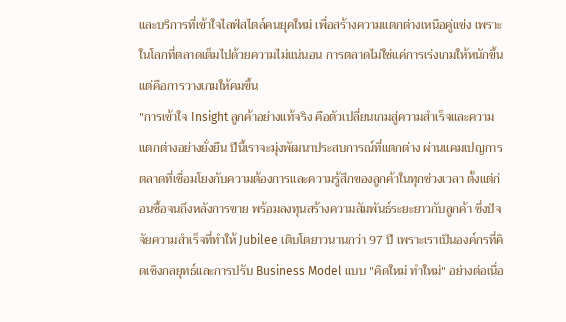และบริการที่เข้าใจไลฟ์สไตล์คนยุคใหม่ เพื่อสร้างความแตกต่างเหนือคู่แข่ง เพราะในโลกที่ตลาดเต็มไปด้วยความไม่แน่นอน การตลาดไม่ใช่แค่การเร่งเกมให้หนักขึ้น แต่คือการวางเกมให้คมขึ้น
"การเข้าใจ Insight ลูกค้าอย่างแท้จริง คือตัวเปลี่ยนเกมสู่ความสำเร็จและความแตกต่างอย่างยั่งยืน ปีนี้เราจะมุ่งพัฒนาประสบการณ์ที่แตกต่าง ผ่านแคมเปญการตลาดที่เชื่อมโยงกับความต้องการและความรู้สึกของลูกค้าในทุกช่วงเวลา ตั้งแต่ก่อนซื้อจนถึงหลังการขาย พร้อมลงทุนสร้างความสัมพันธ์ระยะยาวกับลูกค้า ซึ่งปัจจัยความสำเร็จที่ทำให้ Jubilee เติบโตยาวนานกว่า 97 ปี เพราะเราเป็นองค์กรที่คิดเชิงกลยุทธ์และการปรับ Business Model แบบ "คิดใหม่ ทำใหม่" อย่างต่อเนื่อ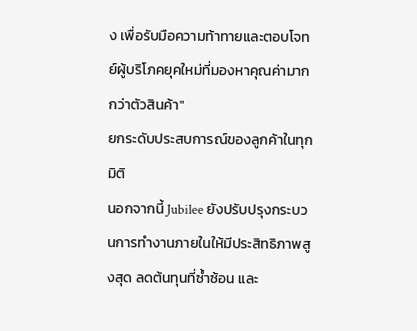ง เพื่อรับมือความท้าทายและตอบโจทย์ผู้บริโภคยุคใหม่ที่มองหาคุณค่ามากกว่าตัวสินค้า"
ยกระดับประสบการณ์ของลูกค้าในทุกมิติ
นอกจากนี้ Jubilee ยังปรับปรุงกระบวนการทำงานภายในให้มีประสิทธิภาพสูงสุด ลดต้นทุนที่ซ้ำซ้อน และ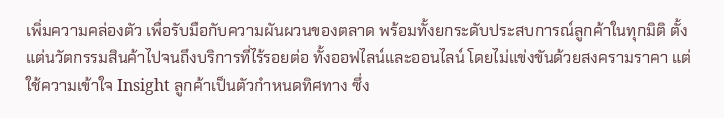เพิ่มความคล่องตัว เพื่อรับมือกับความผันผวนของตลาด พร้อมทั้งยกระดับประสบการณ์ลูกค้าในทุกมิติ ตั้งแต่นวัตกรรมสินค้าไปจนถึงบริการที่ไร้รอยต่อ ทั้งออฟไลน์และออนไลน์ โดยไม่แข่งขันด้วยสงครามราคา แต่ใช้ความเข้าใจ Insight ลูกค้าเป็นตัวกำหนดทิศทาง ซึ่ง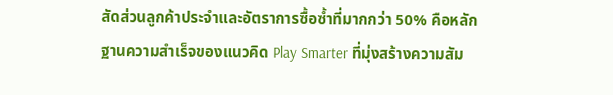สัดส่วนลูกค้าประจำและอัตราการซื้อซ้ำที่มากกว่า 50% คือหลักฐานความสำเร็จของแนวคิด Play Smarter ที่มุ่งสร้างความสัม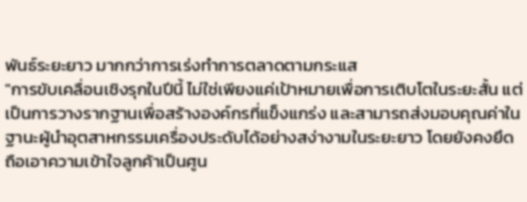พันธ์ระยะยาว มากกว่าการเร่งทำการตลาดตามกระแส
"การขับเคลื่อนเชิงรุกในปีนี้ ไม่ใช่เพียงแค่เป้าหมายเพื่อการเติบโตในระยะสั้น แต่เป็นการวางรากฐานเพื่อสร้างองค์กรที่แข็งแกร่ง และสามารถส่งมอบคุณค่าในฐานะผู้นำอุตสาหกรรมเครื่องประดับได้อย่างสง่างามในระยะยาว โดยยังคงยึดถือเอาความเข้าใจลูกค้าเป็นศูน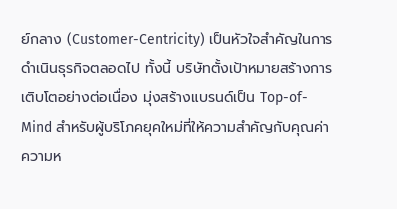ย์กลาง (Customer-Centricity) เป็นหัวใจสำคัญในการดำเนินธุรกิจตลอดไป ทั้งนี้ บริษัทตั้งเป้าหมายสร้างการเติบโตอย่างต่อเนื่อง มุ่งสร้างแบรนด์เป็น Top-of-Mind สำหรับผู้บริโภคยุคใหม่ที่ให้ความสำคัญกับคุณค่า ความห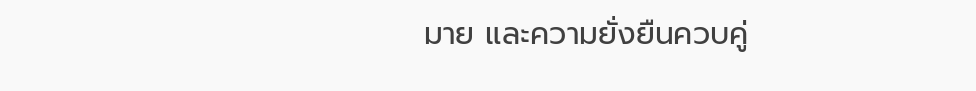มาย และความยั่งยืนควบคู่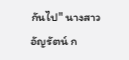กันไป" นางสาวอัญรัตน์ ก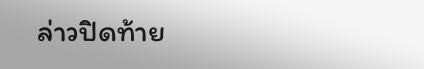ล่าวปิดท้าย